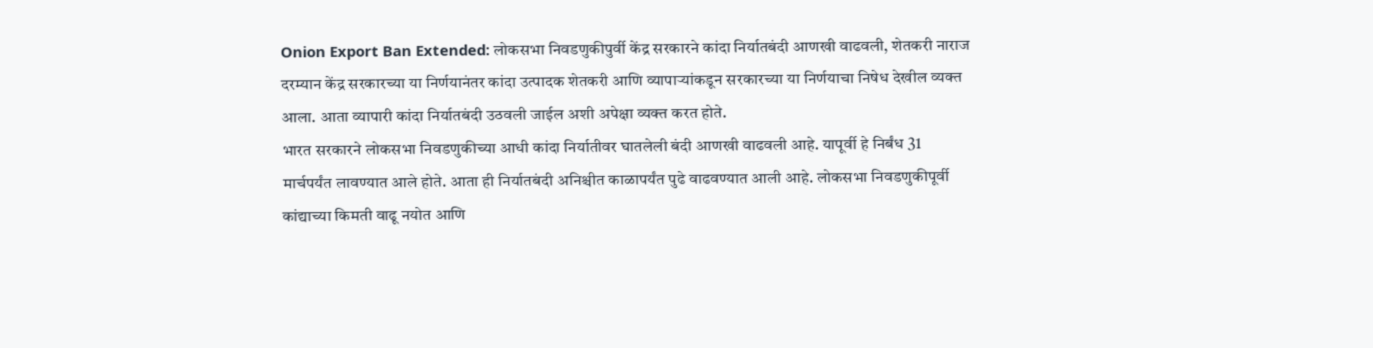Onion Export Ban Extended: लोकसभा निवडणुकीपुर्वी केंद्र सरकारने कांदा निर्यातबंदी आणखी वाढवली, शेतकरी नाराज
दरम्यान केंद्र सरकारच्या या निर्णयानंतर कांदा उत्पादक शेतकरी आणि व्यापाऱ्यांकडून सरकारच्या या निर्णयाचा निषेध देखील व्यक्त आला. आता व्यापारी कांदा निर्यातबंदी उठवली जाईल अशी अपेक्षा व्यक्त करत होते.
भारत सरकारने लोकसभा निवडणुकीच्या आधी कांदा निर्यातीवर घातलेली बंदी आणखी वाढवली आहे. यापूर्वी हे निर्बंध 31 मार्चपर्यंत लावण्यात आले होते. आता ही निर्यातबंदी अनिश्चीत काळापर्यंत पुढे वाढवण्यात आली आहे. लोकसभा निवडणुकीपूर्वी कांद्याच्या किमती वाढू नयोत आणि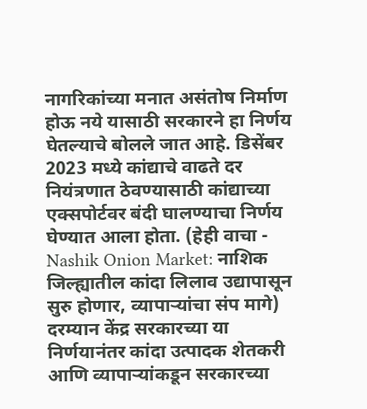नागरिकांच्या मनात असंतोष निर्माण होऊ नये यासाठी सरकारने हा निर्णय घेतल्याचे बोलले जात आहे. डिसेंबर 2023 मध्ये कांद्याचे वाढते दर नियंत्रणात ठेवण्यासाठी कांद्याच्या एक्सपोर्टवर बंदी घालण्याचा निर्णय घेण्यात आला होता. (हेही वाचा - Nashik Onion Market: नाशिक जिल्ह्यातील कांदा लिलाव उद्यापासून सुरु होणार, व्यापाऱ्यांचा संप मागे)
दरम्यान केंद्र सरकारच्या या निर्णयानंतर कांदा उत्पादक शेतकरी आणि व्यापाऱ्यांकडून सरकारच्या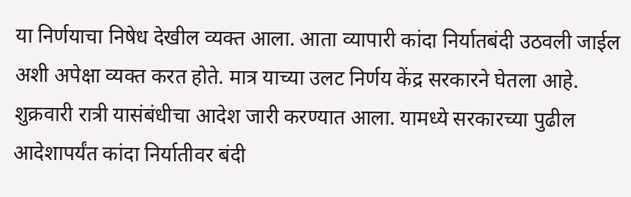या निर्णयाचा निषेध देखील व्यक्त आला. आता व्यापारी कांदा निर्यातबंदी उठवली जाईल अशी अपेक्षा व्यक्त करत होते. मात्र याच्या उलट निर्णय केंद्र सरकारने घेतला आहे. शुक्रवारी रात्री यासंबंधीचा आदेश जारी करण्यात आला. यामध्ये सरकारच्या पुढील आदेशापर्यंत कांदा निर्यातीवर बंदी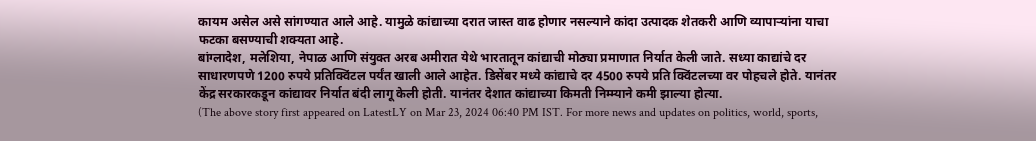कायम असेल असे सांगण्यात आले आहे. यामुळे कांद्याच्या दरात जास्त वाढ होणार नसल्याने कांदा उत्पादक शेतकरी आणि व्यापाऱ्यांना याचा फटका बसण्याची शक्यता आहे.
बांग्लादेश, मलेशिया, नेपाळ आणि संयुक्त अरब अमीरात येथे भारतातून कांद्याची मोठ्या प्रमाणात निर्यात केली जाते. सध्या काद्यांचे दर साधारणपणे 1200 रुपये प्रतिक्विंटल पर्यंत खाली आले आहेत. डिसेंबर मध्ये कांद्याचे दर 4500 रुपये प्रति क्विंटलच्या वर पोहचले होते. यानंतर केंद्र सरकारकडून कांद्यावर निर्यात बंदी लागू केली होती. यानंतर देशात कांद्याच्या किमती निम्म्याने कमी झाल्या होत्या.
(The above story first appeared on LatestLY on Mar 23, 2024 06:40 PM IST. For more news and updates on politics, world, sports,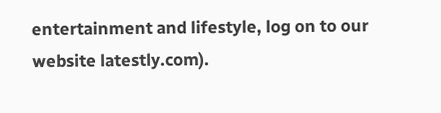entertainment and lifestyle, log on to our website latestly.com).